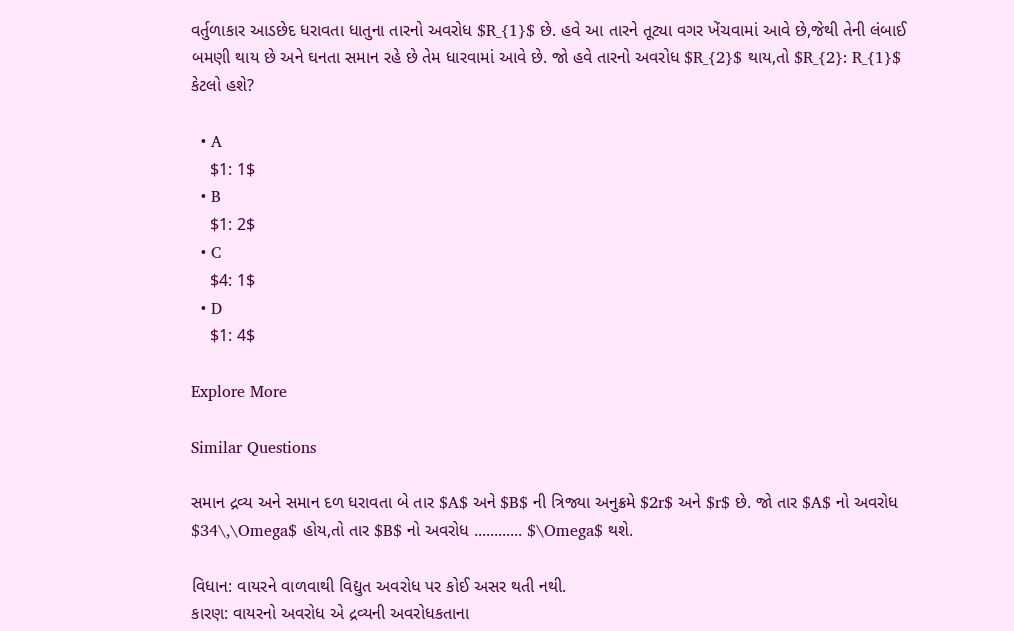વર્તુળાકાર આડછેદ ધરાવતા ધાતુના તારનો અવરોધ $R_{1}$ છે. હવે આ તારને તૂટ્યા વગર ખેંચવામાં આવે છે,જેથી તેની લંબાઈ બમણી થાય છે અને ઘનતા સમાન રહે છે તેમ ધારવામાં આવે છે. જો હવે તારનો અવરોધ $R_{2}$ થાય,તો $R_{2}: R_{1}$ કેટલો હશે?

  • A
    $1: 1$
  • B
    $1: 2$
  • C
    $4: 1$
  • D
    $1: 4$

Explore More

Similar Questions

સમાન દ્રવ્ય અને સમાન દળ ધરાવતા બે તાર $A$ અને $B$ ની ત્રિજ્યા અનુક્રમે $2r$ અને $r$ છે. જો તાર $A$ નો અવરોધ $34\,\Omega$ હોય,તો તાર $B$ નો અવરોધ ............ $\Omega$ થશે.

વિધાન: વાયરને વાળવાથી વિદ્યુત અવરોધ પર કોઈ અસર થતી નથી.
કારણ: વાયરનો અવરોધ એ દ્રવ્યની અવરોધકતાના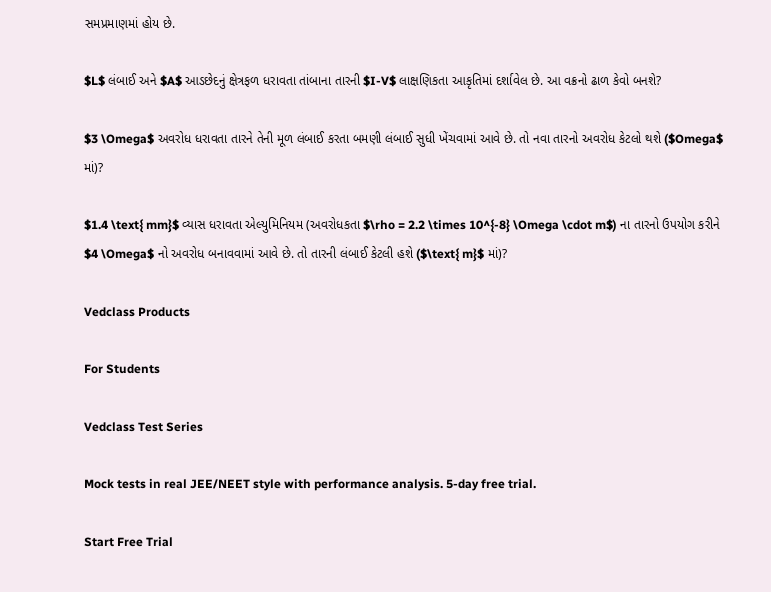સમપ્રમાણમાં હોય છે.

$L$ લંબાઈ અને $A$ આડછેદનું ક્ષેત્રફળ ધરાવતા તાંબાના તારની $I-V$ લાક્ષણિકતા આકૃતિમાં દર્શાવેલ છે. આ વક્રનો ઢાળ કેવો બનશે?

$3 \Omega$ અવરોધ ધરાવતા તારને તેની મૂળ લંબાઈ કરતા બમણી લંબાઈ સુધી ખેંચવામાં આવે છે. તો નવા તારનો અવરોધ કેટલો થશે ($Omega$ માં)?

$1.4 \text{ mm}$ વ્યાસ ધરાવતા એલ્યુમિનિયમ (અવરોધકતા $\rho = 2.2 \times 10^{-8} \Omega \cdot m$) ના તારનો ઉપયોગ કરીને $4 \Omega$ નો અવરોધ બનાવવામાં આવે છે. તો તારની લંબાઈ કેટલી હશે ($\text{ m}$ માં)?

Vedclass Products

For Students

Vedclass Test Series

Mock tests in real JEE/NEET style with performance analysis. 5-day free trial.

Start Free Trial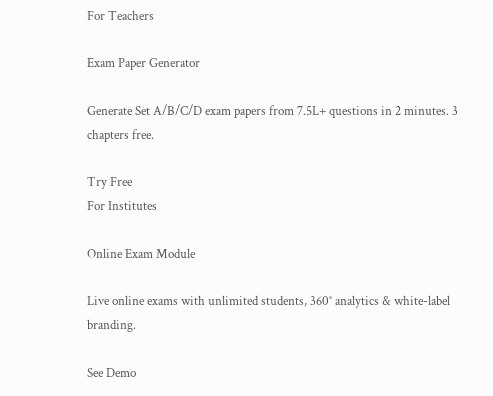For Teachers

Exam Paper Generator

Generate Set A/B/C/D exam papers from 7.5L+ questions in 2 minutes. 3 chapters free.

Try Free
For Institutes

Online Exam Module

Live online exams with unlimited students, 360° analytics & white-label branding.

See Demo